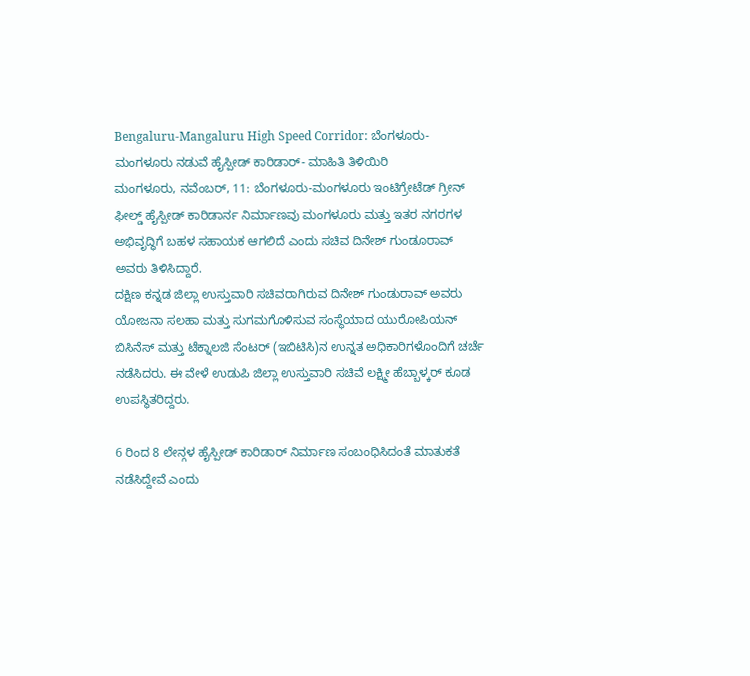Bengaluru-Mangaluru High Speed Corridor: ಬೆಂಗಳೂರು-ಮಂಗಳೂರು ನಡುವೆ ಹೈಸ್ಪೀಡ್ ಕಾರಿಡಾರ್- ಮಾಹಿತಿ ತಿಳಿಯಿರಿ
ಮಂಗಳೂರು, ನವೆಂಬರ್, 11: ಬೆಂಗಳೂರು-ಮಂಗಳೂರು ಇಂಟಿಗ್ರೇಟೆಡ್ ಗ್ರೀನ್ ಫೀಲ್ಡ್ ಹೈಸ್ಪೀಡ್ ಕಾರಿಡಾರ್ನ ನಿರ್ಮಾಣವು ಮಂಗಳೂರು ಮತ್ತು ಇತರ ನಗರಗಳ ಅಭಿವೃದ್ಧಿಗೆ ಬಹಳ ಸಹಾಯಕ ಆಗಲಿದೆ ಎಂದು ಸಚಿವ ದಿನೇಶ್ ಗುಂಡೂರಾವ್ ಅವರು ತಿಳಿಸಿದ್ದಾರೆ.
ದಕ್ಷಿಣ ಕನ್ನಡ ಜಿಲ್ಲಾ ಉಸ್ತುವಾರಿ ಸಚಿವರಾಗಿರುವ ದಿನೇಶ್ ಗುಂಡುರಾವ್ ಅವರು ಯೋಜನಾ ಸಲಹಾ ಮತ್ತು ಸುಗಮಗೊಳಿಸುವ ಸಂಸ್ಥೆಯಾದ ಯುರೋಪಿಯನ್ ಬಿಸಿನೆಸ್ ಮತ್ತು ಟೆಕ್ನಾಲಜಿ ಸೆಂಟರ್ (ಇಬಿಟಿಸಿ)ನ ಉನ್ನತ ಅಧಿಕಾರಿಗಳೊಂದಿಗೆ ಚರ್ಚೆ ನಡೆಸಿದರು. ಈ ವೇಳೆ ಉಡುಪಿ ಜಿಲ್ಲಾ ಉಸ್ತುವಾರಿ ಸಚಿವೆ ಲಕ್ಷ್ಮೀ ಹೆಬ್ಬಾಳ್ಕರ್ ಕೂಡ ಉಪಸ್ಥಿತರಿದ್ದರು.

6 ರಿಂದ 8 ಲೇನ್ಗಳ ಹೈಸ್ಪೀಡ್ ಕಾರಿಡಾರ್ ನಿರ್ಮಾಣ ಸಂಬಂಧಿಸಿದಂತೆ ಮಾತುಕತೆ ನಡೆಸಿದ್ದೇವೆ ಎಂದು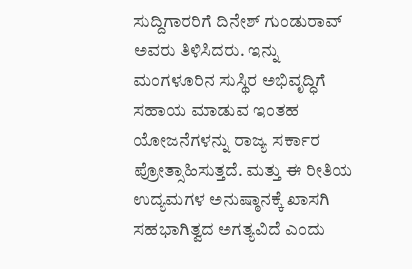ಸುದ್ದಿಗಾರರಿಗೆ ದಿನೇಶ್ ಗುಂಡುರಾವ್ ಅವರು ತಿಳಿಸಿದರು. ಇನ್ನು ಮಂಗಳೂರಿನ ಸುಸ್ಥಿರ ಅಭಿವೃದ್ಧಿಗೆ ಸಹಾಯ ಮಾಡುವ ಇಂತಹ ಯೋಜನೆಗಳನ್ನು ರಾಜ್ಯ ಸರ್ಕಾರ ಪ್ರೋತ್ಸಾಹಿಸುತ್ತದೆ. ಮತ್ತು ಈ ರೀತಿಯ ಉದ್ಯಮಗಳ ಅನುಷ್ಠಾನಕ್ಕೆ ಖಾಸಗಿ ಸಹಭಾಗಿತ್ವದ ಅಗತ್ಯವಿದೆ ಎಂದು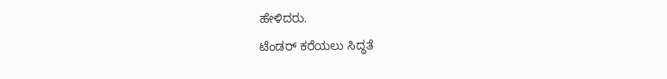ಹೇಳಿದರು.
ಟೆಂಡರ್ ಕರೆಯಲು ಸಿದ್ಧತೆ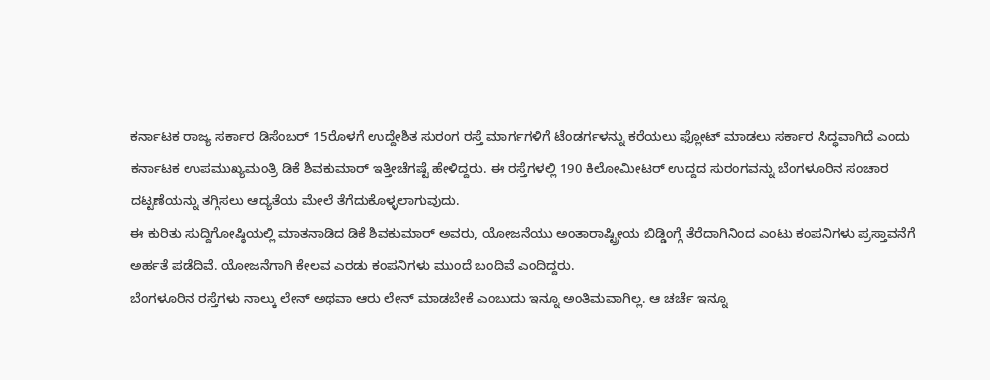ಕರ್ನಾಟಕ ರಾಜ್ಯ ಸರ್ಕಾರ ಡಿಸೆಂಬರ್ 15ರೊಳಗೆ ಉದ್ದೇಶಿತ ಸುರಂಗ ರಸ್ತೆ ಮಾರ್ಗಗಳಿಗೆ ಟೆಂಡರ್ಗಳನ್ನು ಕರೆಯಲು ಫ್ಲೋಟ್ ಮಾಡಲು ಸರ್ಕಾರ ಸಿದ್ಧವಾಗಿದೆ ಎಂದು ಕರ್ನಾಟಕ ಉಪಮುಖ್ಯಮಂತ್ರಿ ಡಿಕೆ ಶಿವಕುಮಾರ್ ಇತ್ತೀಚೆಗಷ್ಟೆ ಹೇಳಿದ್ದರು. ಈ ರಸ್ತೆಗಳಲ್ಲಿ 190 ಕಿಲೋಮೀಟರ್ ಉದ್ದದ ಸುರಂಗವನ್ನು ಬೆಂಗಳೂರಿನ ಸಂಚಾರ ದಟ್ಟಣೆಯನ್ನು ತಗ್ಗಿಸಲು ಆದ್ಯತೆಯ ಮೇಲೆ ತೆಗೆದುಕೊಳ್ಳಲಾಗುವುದು.
ಈ ಕುರಿತು ಸುದ್ದಿಗೋಷ್ಠಿಯಲ್ಲಿ ಮಾತನಾಡಿದ ಡಿಕೆ ಶಿವಕುಮಾರ್ ಅವರು, ಯೋಜನೆಯು ಅಂತಾರಾಷ್ಟ್ರೀಯ ಬಿಡ್ಡಿಂಗ್ಗೆ ತೆರೆದಾಗಿನಿಂದ ಎಂಟು ಕಂಪನಿಗಳು ಪ್ರಸ್ತಾವನೆಗೆ ಅರ್ಹತೆ ಪಡೆದಿವೆ. ಯೋಜನೆಗಾಗಿ ಕೇಲವ ಎರಡು ಕಂಪನಿಗಳು ಮುಂದೆ ಬಂದಿವೆ ಎಂದಿದ್ದರು.
ಬೆಂಗಳೂರಿನ ರಸ್ತೆಗಳು ನಾಲ್ಕು ಲೇನ್ ಅಥವಾ ಆರು ಲೇನ್ ಮಾಡಬೇಕೆ ಎಂಬುದು ಇನ್ನೂ ಅಂತಿಮವಾಗಿಲ್ಲ. ಆ ಚರ್ಚೆ ಇನ್ನೂ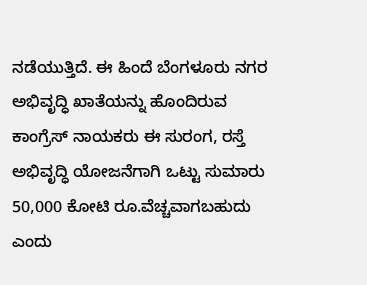ನಡೆಯುತ್ತಿದೆ. ಈ ಹಿಂದೆ ಬೆಂಗಳೂರು ನಗರ ಅಭಿವೃದ್ಧಿ ಖಾತೆಯನ್ನು ಹೊಂದಿರುವ ಕಾಂಗ್ರೆಸ್ ನಾಯಕರು ಈ ಸುರಂಗ, ರಸ್ತೆ ಅಭಿವೃದ್ಧಿ ಯೋಜನೆಗಾಗಿ ಒಟ್ಟು ಸುಮಾರು 50,000 ಕೋಟಿ ರೂ.ವೆಚ್ಚವಾಗಬಹುದು ಎಂದು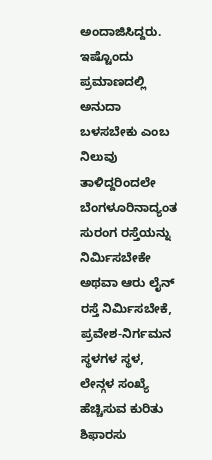ಅಂದಾಜಿಸಿದ್ದರು.
ಇಷ್ಟೊಂದು ಪ್ರಮಾಣದಲ್ಲಿ ಅನುದಾ ಬಳಸಬೇಕು ಎಂಬ ನಿಲುವು ತಾಳಿದ್ದರಿಂದಲೇ ಬೆಂಗಳೂರಿನಾದ್ಯಂತ ಸುರಂಗ ರಸ್ತೆಯನ್ನು ನಿರ್ಮಿಸಬೇಕೇ ಅಥವಾ ಆರು ಲೈನ್ ರಸ್ತೆ ನಿರ್ಮಿಸಬೇಕೆ, ಪ್ರವೇಶ-ನಿರ್ಗಮನ ಸ್ಥಳಗಳ ಸ್ಥಳ, ಲೇನ್ಗಳ ಸಂಖ್ಯೆ ಹೆಚ್ಚಿಸುವ ಕುರಿತು ಶಿಫಾರಸು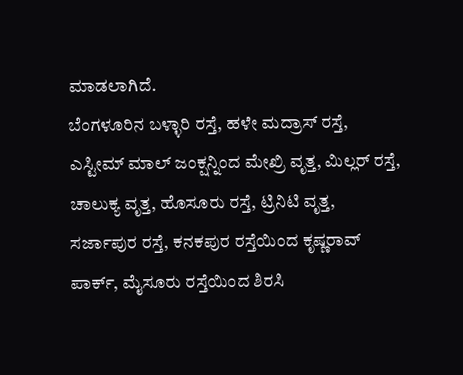ಮಾಡಲಾಗಿದೆ.
ಬೆಂಗಳೂರಿನ ಬಳ್ಳಾರಿ ರಸ್ತೆ, ಹಳೇ ಮದ್ರಾಸ್ ರಸ್ತೆ, ಎಸ್ಟೀಮ್ ಮಾಲ್ ಜಂಕ್ಷನ್ನಿಂದ ಮೇಖ್ರಿ ವೃತ್ತ, ಮಿಲ್ಲರ್ ರಸ್ತೆ, ಚಾಲುಕ್ಯ ವೃತ್ತ, ಹೊಸೂರು ರಸ್ತೆ, ಟ್ರಿನಿಟಿ ವೃತ್ತ, ಸರ್ಜಾಪುರ ರಸ್ತೆ, ಕನಕಪುರ ರಸ್ತೆಯಿಂದ ಕೃಷ್ಣರಾವ್ ಪಾರ್ಕ್, ಮೈಸೂರು ರಸ್ತೆಯಿಂದ ಶಿರಸಿ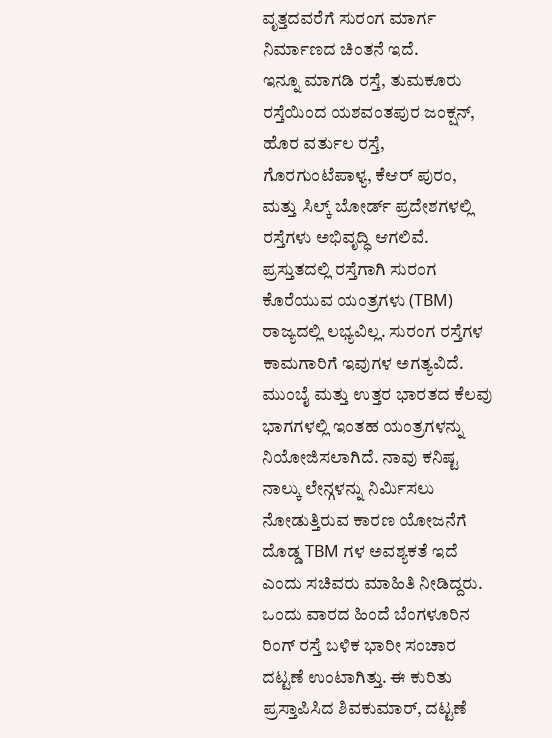ವೃತ್ತದವರೆಗೆ ಸುರಂಗ ಮಾರ್ಗ ನಿರ್ಮಾಣದ ಚಿಂತನೆ ಇದೆ.
ಇನ್ನೂ ಮಾಗಡಿ ರಸ್ತೆ, ತುಮಕೂರು ರಸ್ತೆಯಿಂದ ಯಶವಂತಪುರ ಜಂಕ್ಷನ್, ಹೊರ ವರ್ತುಲ ರಸ್ತೆ, ಗೊರಗುಂಟೆಪಾಳ್ಯ, ಕೆಆರ್ ಪುರಂ, ಮತ್ತು ಸಿಲ್ಕ್ ಬೋರ್ಡ್ ಪ್ರದೇಶಗಳಲ್ಲಿ ರಸ್ತೆಗಳು ಅಭಿವೃದ್ಧಿ ಆಗಲಿವೆ.
ಪ್ರಸ್ತುತದಲ್ಲಿ ರಸ್ತೆಗಾಗಿ ಸುರಂಗ ಕೊರೆಯುವ ಯಂತ್ರಗಳು (TBM) ರಾಜ್ಯದಲ್ಲಿ ಲಭ್ಯವಿಲ್ಲ. ಸುರಂಗ ರಸ್ತೆಗಳ ಕಾಮಗಾರಿಗೆ ಇವುಗಳ ಅಗತ್ಯವಿದೆ. ಮುಂಬೈ ಮತ್ತು ಉತ್ತರ ಭಾರತದ ಕೆಲವು ಭಾಗಗಳಲ್ಲಿ ಇಂತಹ ಯಂತ್ರಗಳನ್ನು ನಿಯೋಜಿಸಲಾಗಿದೆ. ನಾವು ಕನಿಷ್ಟ ನಾಲ್ಕು ಲೇನ್ಗಳನ್ನು ನಿರ್ಮಿಸಲು ನೋಡುತ್ತಿರುವ ಕಾರಣ ಯೋಜನೆಗೆ ದೊಡ್ಡ TBM ಗಳ ಅವಶ್ಯಕತೆ ಇದೆ ಎಂದು ಸಚಿವರು ಮಾಹಿತಿ ನೀಡಿದ್ದರು.
ಒಂದು ವಾರದ ಹಿಂದೆ ಬೆಂಗಳೂರಿನ ರಿಂಗ್ ರಸ್ತೆ ಬಳಿಕ ಭಾರೀ ಸಂಚಾರ ದಟ್ಟಣೆ ಉಂಟಾಗಿತ್ತು. ಈ ಕುರಿತು ಪ್ರಸ್ತಾಪಿಸಿದ ಶಿವಕುಮಾರ್, ದಟ್ಟಣೆ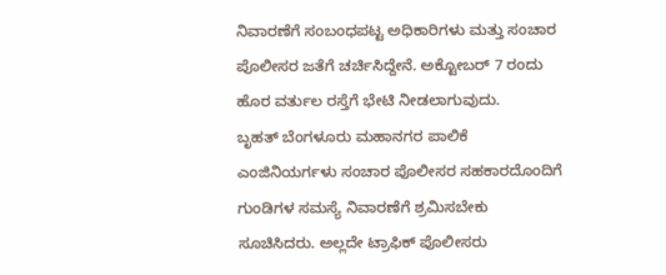ನಿವಾರಣೆಗೆ ಸಂಬಂಧಪಟ್ಟ ಅಧಿಕಾರಿಗಳು ಮತ್ತು ಸಂಚಾರ ಪೊಲೀಸರ ಜತೆಗೆ ಚರ್ಚಿಸಿದ್ದೇನೆ. ಅಕ್ಟೋಬರ್ 7 ರಂದು ಹೊರ ವರ್ತುಲ ರಸ್ತೆಗೆ ಭೇಟಿ ನೀಡಲಾಗುವುದು.
ಬೃಹತ್ ಬೆಂಗಳೂರು ಮಹಾನಗರ ಪಾಲಿಕೆ ಎಂಜಿನಿಯರ್ಗಳು ಸಂಚಾರ ಪೊಲೀಸರ ಸಹಕಾರದೊಂದಿಗೆ ಗುಂಡಿಗಳ ಸಮಸ್ಯೆ ನಿವಾರಣೆಗೆ ಶ್ರಮಿಸಬೇಕು ಸೂಚಿಸಿದರು. ಅಲ್ಲದೇ ಟ್ರಾಫಿಕ್ ಪೊಲೀಸರು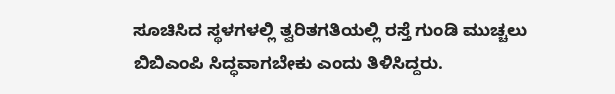ಸೂಚಿಸಿದ ಸ್ಥಳಗಳಲ್ಲಿ ತ್ವರಿತಗತಿಯಲ್ಲಿ ರಸ್ತೆ ಗುಂಡಿ ಮುಚ್ಚಲು ಬಿಬಿಎಂಪಿ ಸಿದ್ಧವಾಗಬೇಕು ಎಂದು ತಿಳಿಸಿದ್ದರು.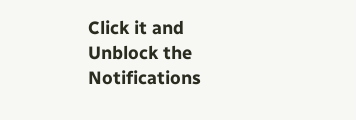Click it and Unblock the Notifications